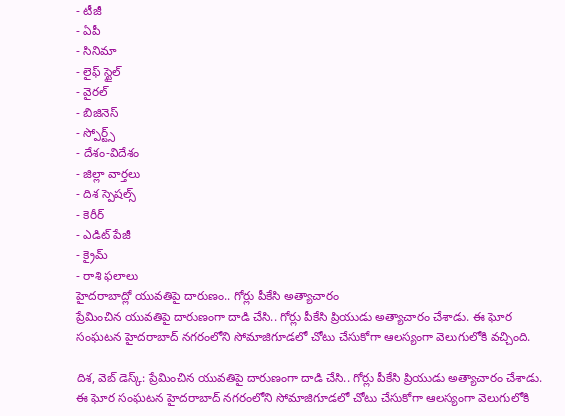- టీజీ
- ఏపీ
- సినిమా
- లైఫ్ స్టైల్
- వైరల్
- బిజినెస్
- స్పోర్ట్స్
- దేశం-విదేశం
- జిల్లా వార్తలు
- దిశ స్పెషల్స్
- కెరీర్
- ఎడిట్ పేజీ
- క్రైమ్
- రాశి ఫలాలు
హైదరాబాద్లో యువతిపై దారుణం.. గోర్లు పీకేసి అత్యాచారం
ప్రేమించిన యువతిపై దారుణంగా దాడి చేసి.. గోర్లు పీకేసి ప్రియుడు అత్యాచారం చేశాడు. ఈ ఘోర సంఘటన హైదరాబాద్ నగరంలోని సోమాజిగూడలో చోటు చేసుకోగా ఆలస్యంగా వెలుగులోకి వచ్చింది.

దిశ, వెబ్ డెస్క్: ప్రేమించిన యువతిపై దారుణంగా దాడి చేసి.. గోర్లు పీకేసి ప్రియుడు అత్యాచారం చేశాడు. ఈ ఘోర సంఘటన హైదరాబాద్ నగరంలోని సోమాజిగూడలో చోటు చేసుకోగా ఆలస్యంగా వెలుగులోకి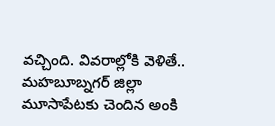వచ్చింది. వివరాల్లోకి వెళితే.. మహబూబ్నగర్ జిల్లా మూసాపేటకు చెందిన అంకి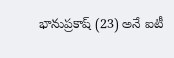భానుప్రకాష్ (23) అనే ఐటీ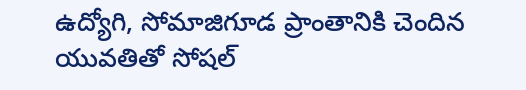ఉద్యోగి, సోమాజిగూడ ప్రాంతానికి చెందిన యువతితో సోషల్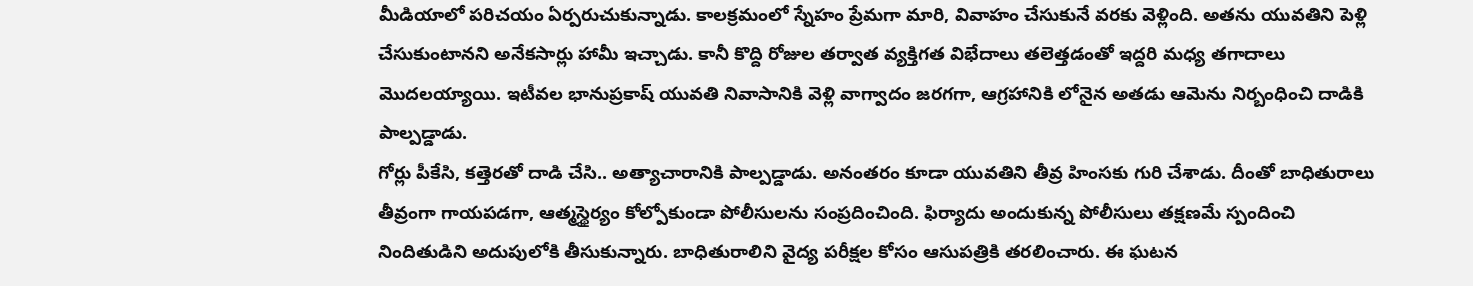మీడియాలో పరిచయం ఏర్పరుచుకున్నాడు. కాలక్రమంలో స్నేహం ప్రేమగా మారి, వివాహం చేసుకునే వరకు వెళ్లింది. అతను యువతిని పెళ్లి చేసుకుంటానని అనేకసార్లు హామీ ఇచ్చాడు. కానీ కొద్ది రోజుల తర్వాత వ్యక్తిగత విభేదాలు తలెత్తడంతో ఇద్దరి మధ్య తగాదాలు మొదలయ్యాయి. ఇటీవల భానుప్రకాష్ యువతి నివాసానికి వెళ్లి వాగ్వాదం జరగగా, ఆగ్రహానికి లోనైన అతడు ఆమెను నిర్బంధించి దాడికి పాల్పడ్డాడు.
గోర్లు పీకేసి, కత్తెరతో దాడి చేసి.. అత్యాచారానికి పాల్పడ్డాడు. అనంతరం కూడా యువతిని తీవ్ర హింసకు గురి చేశాడు. దీంతో బాధితురాలు తీవ్రంగా గాయపడగా, ఆత్మస్థైర్యం కోల్పోకుండా పోలీసులను సంప్రదించింది. ఫిర్యాదు అందుకున్న పోలీసులు తక్షణమే స్పందించి నిందితుడిని అదుపులోకి తీసుకున్నారు. బాధితురాలిని వైద్య పరీక్షల కోసం ఆసుపత్రికి తరలించారు. ఈ ఘటన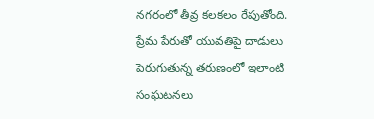నగరంలో తీవ్ర కలకలం రేపుతోంది. ప్రేమ పేరుతో యువతిపై దాడులు పెరుగుతున్న తరుణంలో ఇలాంటి సంఘటనలు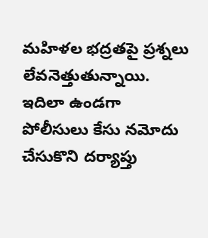మహిళల భద్రతపై ప్రశ్నలు లేవనెత్తుతున్నాయి. ఇదిలా ఉండగా పోలీసులు కేసు నమోదు చేసుకొని దర్యాప్తు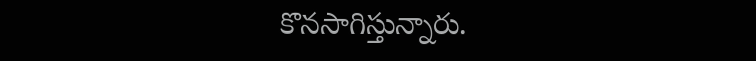కొనసాగిస్తున్నారు.